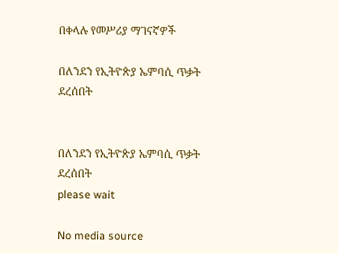በቀላሉ የመሥሪያ ማገናኛዎች

በለንደን የኢትዮጵያ ኤምባሲ ጥቃት ደረሰበት


በለንደን የኢትዮጵያ ኤምባሲ ጥቃት ደረሰበት
please wait

No media source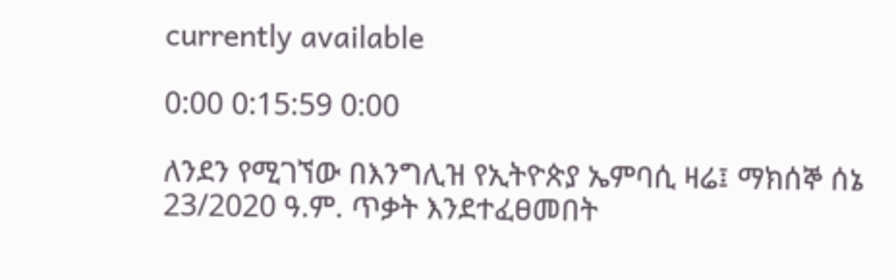currently available

0:00 0:15:59 0:00

ለንደን የሚገኘው በእንግሊዝ የኢትዮጵያ ኤምባሲ ዛሬ፤ ማክሰኞ ሰኔ 23/2020 ዓ.ም. ጥቃት እንደተፈፀመበት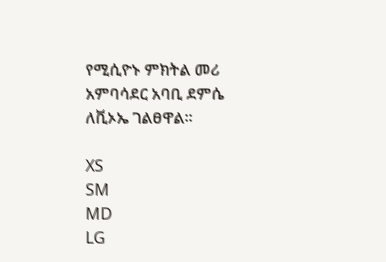የሚሲዮኑ ምክትል መሪ አምባሳደር አባቢ ደምሴ ለቪኦኤ ገልፀዋል።

XS
SM
MD
LG